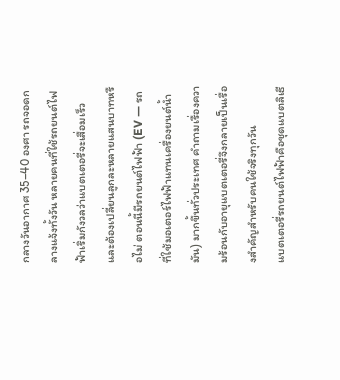กลางวันอากาศ 35–40 องศา รถจอดกลางแจ้งทั้งวัน หลายคนที่ใช้รถยนต์ไฟฟ้าเริ่มกังวลว่าแบตเตอรี่จะเสื่อมเร็วและต้องเปลี่ยนลูกละหลายแสนบาทหรือไม่ ตอนนี้มีรถยนต์ไฟฟ้า (EV — รถที่ใช้มอเตอร์ไฟฟ้าแทนเครื่องยนต์น้ำมัน) มากขึ้นทั่วประเทศ คำถามเรื่องความร้อนกับอายุแบตเตอรี่จึงกลายเป็นเรื่องสำคัญสำหรับคนใช้จริงทุกวัน
แบตเตอรี่รถยนต์ไฟฟ้าคือชุดแบตลิเธี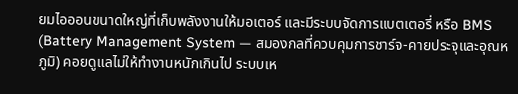ยมไอออนขนาดใหญ่ที่เก็บพลังงานให้มอเตอร์ และมีระบบจัดการแบตเตอรี่ หรือ BMS (Battery Management System — สมองกลที่ควบคุมการชาร์จ‑คายประจุและอุณหภูมิ) คอยดูแลไม่ให้ทำงานหนักเกินไป ระบบเห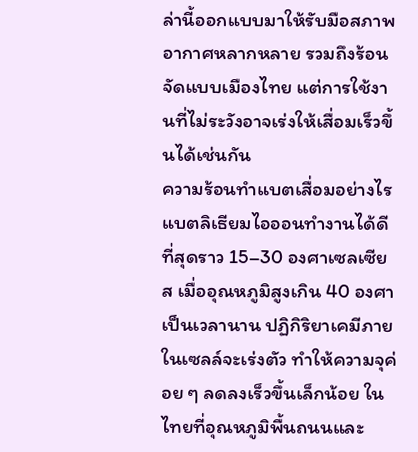ล่านี้ออกแบบมาให้รับมือสภาพอากาศหลากหลาย รวมถึงร้อนจัดแบบเมืองไทย แต่การใช้งานที่ไม่ระวังอาจเร่งให้เสื่อมเร็วขึ้นได้เช่นกัน
ความร้อนทำแบตเสื่อมอย่างไร
แบตลิเธียมไอออนทำงานได้ดีที่สุดราว 15–30 องศาเซลเซียส เมื่ออุณหภูมิสูงเกิน 40 องศาเป็นเวลานาน ปฏิกิริยาเคมีภายในเซลล์จะเร่งตัว ทำให้ความจุค่อย ๆ ลดลงเร็วขึ้นเล็กน้อย ในไทยที่อุณหภูมิพื้นถนนและ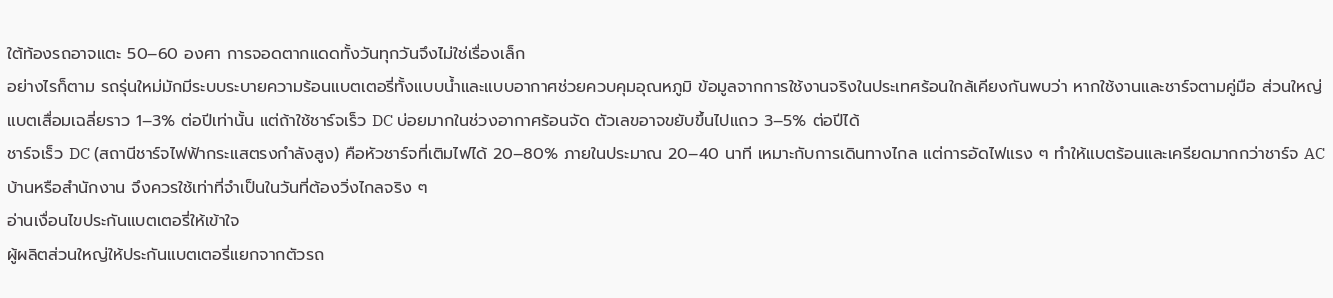ใต้ท้องรถอาจแตะ 50–60 องศา การจอดตากแดดทั้งวันทุกวันจึงไม่ใช่เรื่องเล็ก
อย่างไรก็ตาม รถรุ่นใหม่มักมีระบบระบายความร้อนแบตเตอรี่ทั้งแบบน้ำและแบบอากาศช่วยควบคุมอุณหภูมิ ข้อมูลจากการใช้งานจริงในประเทศร้อนใกล้เคียงกันพบว่า หากใช้งานและชาร์จตามคู่มือ ส่วนใหญ่แบตเสื่อมเฉลี่ยราว 1–3% ต่อปีเท่านั้น แต่ถ้าใช้ชาร์จเร็ว DC บ่อยมากในช่วงอากาศร้อนจัด ตัวเลขอาจขยับขึ้นไปแถว 3–5% ต่อปีได้
ชาร์จเร็ว DC (สถานีชาร์จไฟฟ้ากระแสตรงกำลังสูง) คือหัวชาร์จที่เติมไฟได้ 20–80% ภายในประมาณ 20–40 นาที เหมาะกับการเดินทางไกล แต่การอัดไฟแรง ๆ ทำให้แบตร้อนและเครียดมากกว่าชาร์จ AC บ้านหรือสำนักงาน จึงควรใช้เท่าที่จำเป็นในวันที่ต้องวิ่งไกลจริง ๆ
อ่านเงื่อนไขประกันแบตเตอรี่ให้เข้าใจ
ผู้ผลิตส่วนใหญ่ให้ประกันแบตเตอรี่แยกจากตัวรถ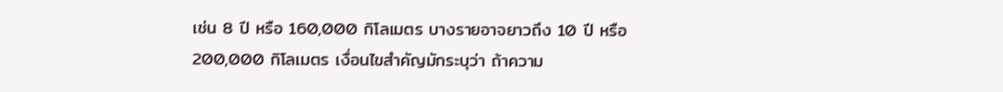เช่น 8 ปี หรือ 160,000 กิโลเมตร บางรายอาจยาวถึง 10 ปี หรือ 200,000 กิโลเมตร เงื่อนไขสำคัญมักระบุว่า ถ้าความ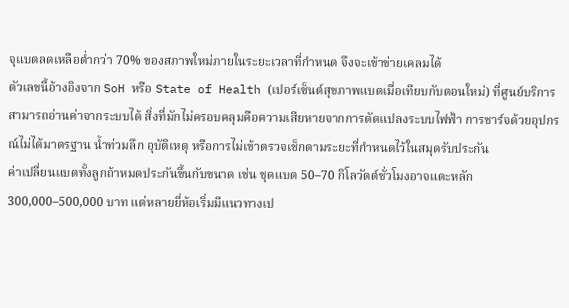จุแบตลดเหลือต่ำกว่า 70% ของสภาพใหม่ภายในระยะเวลาที่กำหนด จึงจะเข้าข่ายเคลมได้
ตัวเลขนี้อ้างอิงจาก SoH หรือ State of Health (เปอร์เซ็นต์สุขภาพแบตเมื่อเทียบกับตอนใหม่) ที่ศูนย์บริการสามารถอ่านค่าจากระบบได้ สิ่งที่มักไม่ครอบคลุมคือความเสียหายจากการดัดแปลงระบบไฟฟ้า การชาร์จด้วยอุปกรณ์ไม่ได้มาตรฐาน น้ำท่วมลึก อุบัติเหตุ หรือการไม่เข้าตรวจเช็กตามระยะที่กำหนดไว้ในสมุดรับประกัน
ค่าเปลี่ยนแบตทั้งลูกถ้าหมดประกันขึ้นกับขนาด เช่น ชุดแบต 50–70 กิโลวัตต์ชั่วโมงอาจแตะหลัก 300,000–500,000 บาท แต่หลายยี่ห้อเริ่มมีแนวทางเป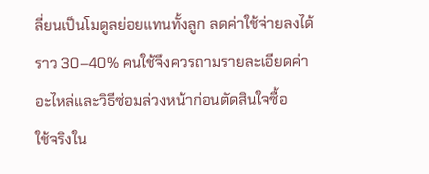ลี่ยนเป็นโมดูลย่อยแทนทั้งลูก ลดค่าใช้จ่ายลงได้ราว 30–40% คนใช้จึงควรถามรายละเอียดค่าอะไหล่และวิธีซ่อมล่วงหน้าก่อนตัดสินใจซื้อ
ใช้จริงใน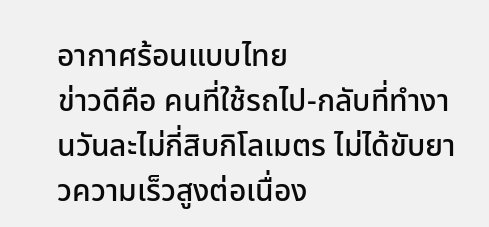อากาศร้อนแบบไทย
ข่าวดีคือ คนที่ใช้รถไป‑กลับที่ทำงานวันละไม่กี่สิบกิโลเมตร ไม่ได้ขับยาวความเร็วสูงต่อเนื่อง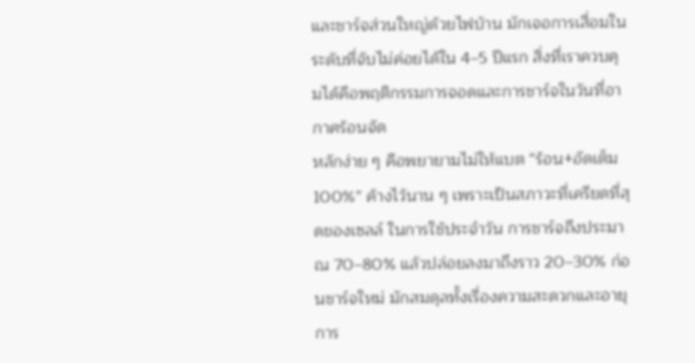และชาร์จส่วนใหญ่ด้วยไฟบ้าน มักเจอการเสื่อมในระดับที่จับไม่ค่อยได้ใน 4–5 ปีแรก สิ่งที่เราควบคุมได้คือพฤติกรรมการจอดและการชาร์จในวันที่อากาศร้อนจัด
หลักง่าย ๆ คือพยายามไม่ให้แบต “ร้อน+อัดเต็ม 100%” ค้างไว้นาน ๆ เพราะเป็นสภาวะที่เครียดที่สุดของเซลล์ ในการใช้ประจำวัน การชาร์จถึงประมาณ 70–80% แล้วปล่อยลงมาถึงราว 20–30% ก่อนชาร์จใหม่ มักสมดุลทั้งเรื่องความสะดวกและอายุการ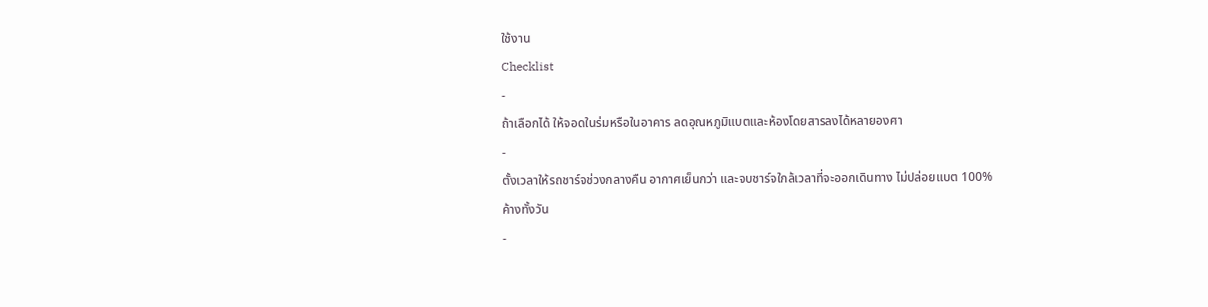ใช้งาน
Checklist
-
ถ้าเลือกได้ ให้จอดในร่มหรือในอาคาร ลดอุณหภูมิแบตและห้องโดยสารลงได้หลายองศา
-
ตั้งเวลาให้รถชาร์จช่วงกลางคืน อากาศเย็นกว่า และจบชาร์จใกล้เวลาที่จะออกเดินทาง ไม่ปล่อยแบต 100% ค้างทั้งวัน
-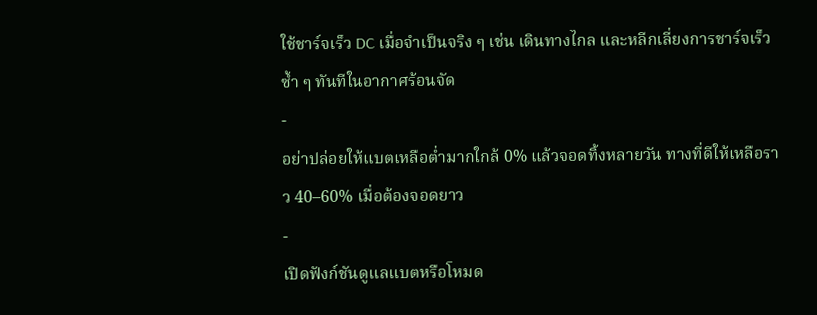ใช้ชาร์จเร็ว DC เมื่อจำเป็นจริง ๆ เช่น เดินทางไกล และหลีกเลี่ยงการชาร์จเร็วซ้ำ ๆ ทันทีในอากาศร้อนจัด
-
อย่าปล่อยให้แบตเหลือต่ำมากใกล้ 0% แล้วจอดทิ้งหลายวัน ทางที่ดีให้เหลือราว 40–60% เมื่อต้องจอดยาว
-
เปิดฟังก์ชันดูแลแบตหรือโหมด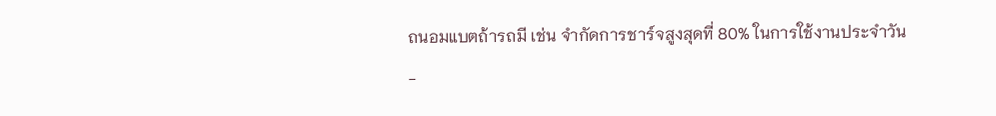ถนอมแบตถ้ารถมี เช่น จำกัดการชาร์จสูงสุดที่ 80% ในการใช้งานประจำวัน
-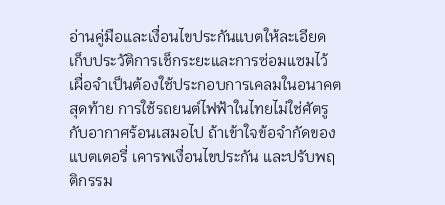อ่านคู่มือและเงื่อนไขประกันแบตให้ละเอียด เก็บประวัติการเช็กระยะและการซ่อมแซมไว้ เผื่อจำเป็นต้องใช้ประกอบการเคลมในอนาคต
สุดท้าย การใช้รถยนต์ไฟฟ้าในไทยไม่ใช่ศัตรูกับอากาศร้อนเสมอไป ถ้าเข้าใจข้อจำกัดของแบตเตอรี่ เคารพเงื่อนไขประกัน และปรับพฤติกรรม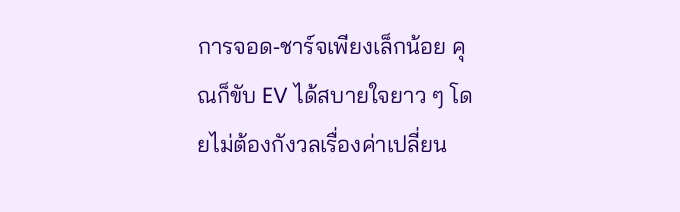การจอด‑ชาร์จเพียงเล็กน้อย คุณก็ขับ EV ได้สบายใจยาว ๆ โดยไม่ต้องกังวลเรื่องค่าเปลี่ยน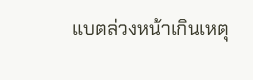แบตล่วงหน้าเกินเหตุ